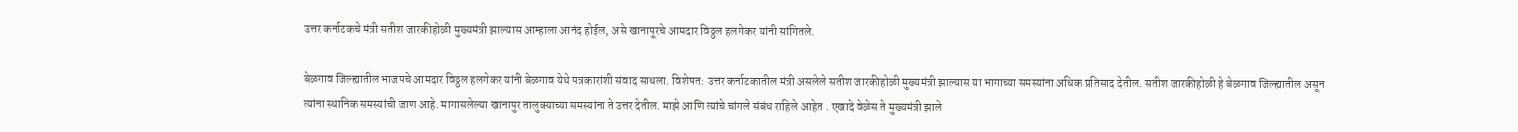उत्तर कर्नाटकचे मंत्री सतीश जारकीहोळी मुख्यमंत्री झाल्यास आम्हाला आनंद होईल, असे खानापूरचे आमदार विठ्ठल हलगेकर यांनी सांगितले.

बेळगाव जिल्ह्यातील भाजपचे आमदार विठ्ठल हलगेकर यांनी बेळगाव येथे पत्रकारांशी संवाद साधला. विशेषत: उत्तर कर्नाटकातील मंत्री असलेले सतीश जारकीहोळी मुख्यमंत्री झाल्यास या भागाच्या समस्यांना अधिक प्रतिसाद देतील. सतीश जारकीहोळी हे बेळगाव जिल्ह्यातील असून त्यांना स्थानिक समस्यांची जाण आहे. मागासलेल्या खानापुर तालुक्याच्या समस्यांना ते उत्तर देतील. माझे आणि त्यांचे चांगले संबंध राहिले आहेत . एखादे वेळेस ते मुख्यमंत्री झाले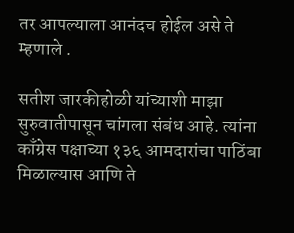तर आपल्याला आनंदच होईल असे ते म्हणाले .

सतीश जारकीहोळी यांच्याशी माझा सुरुवातीपासून चांगला संबंध आहे. त्यांना काँग्रेस पक्षाच्या १३६ आमदारांचा पाठिंबा मिळाल्यास आणि ते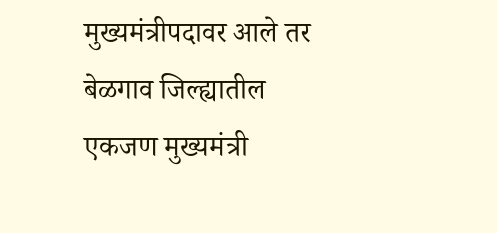मुख्यमंत्रीपदावर आले तर बेळगाव जिल्ह्यातील एकजण मुख्यमंत्री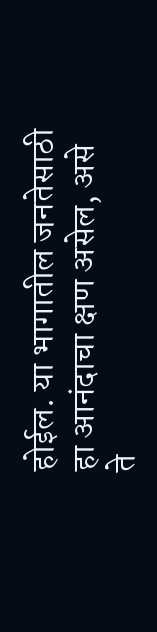होईल. या भागातील जनतेसाठी हा आनंदाचा क्षण असेल, असे ते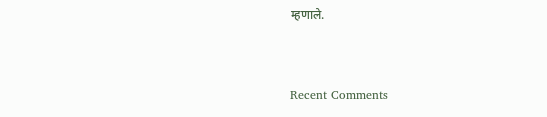म्हणाले.


Recent Comments